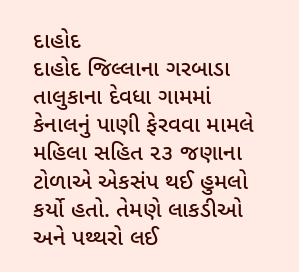દાહોદ
દાહોદ જિલ્લાના ગરબાડા તાલુકાના દેવધા ગામમાં કેનાલનું પાણી ફેરવવા મામલે મહિલા સહિત ૨૩ જણાના ટોળાએ એકસંપ થઈ હુમલો કર્યો હતો. તેમણે લાકડીઓ અને પથ્થરો લઈ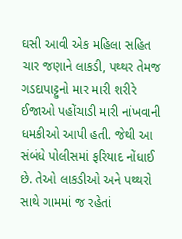ઘસી આવી એક મહિલા સહિત ચાર જણાને લાકડી, પથ્થર તેમજ ગડદાપાટ્ટુનો માર મારી શરીરે ઈજાઓ પહોંચાડી મારી નાંખવાની ધમકીઓ આપી હતી. જેથી આ સંબંધે પોલીસમાં ફરિયાદ નોંધાઈ છે. તેઓ લાકડીઓ અને પથ્થરો સાથે ગામમાં જ રહેતાં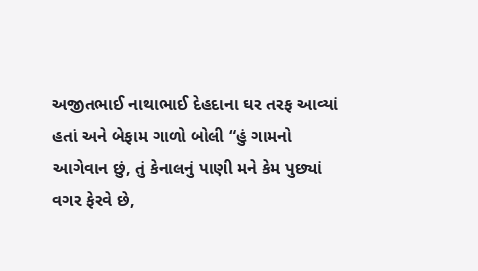અજીતભાઈ નાથાભાઈ દેહદાના ઘર તરફ આવ્યાં હતાં અને બેફામ ગાળો બોલી “હું ગામનો આગેવાન છું, તું કેનાલનું પાણી મને કેમ પુછ્યાં વગર ફેરવે છે,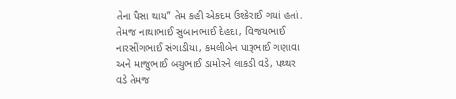તેના પૈસા થાય” તેમ કહી એકદમ ઉશ્કેરાઈ ગયાં હતાં. તેમજ નાથાભાઈ સુબાનભાઈ દેહદા, વિજયભાઈ નારસીંગભાઈ સંગાડીયા, કમલીબેન પારૂભાઈ ગણાવા અને માજુભાઈ બચુભાઈ ડામોરને લાકડી વડે, પથ્થર વડે તેમજ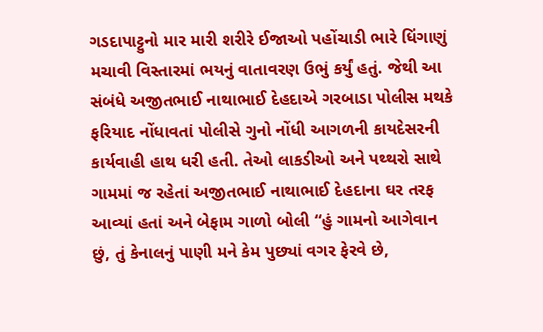ગડદાપાટ્ટુનો માર મારી શરીરે ઈજાઓ પહોંચાડી ભારે ધિંગાણું મચાવી વિસ્તારમાં ભયનું વાતાવરણ ઉભું કર્યું હતું. જેથી આ સંબંધે અજીતભાઈ નાથાભાઈ દેહદાએ ગરબાડા પોલીસ મથકે ફરિયાદ નોંધાવતાં પોલીસે ગુનો નોંધી આગળની કાયદેસરની કાર્યવાહી હાથ ધરી હતી. તેઓ લાકડીઓ અને પથ્થરો સાથે ગામમાં જ રહેતાં અજીતભાઈ નાથાભાઈ દેહદાના ઘર તરફ આવ્યાં હતાં અને બેફામ ગાળો બોલી “હું ગામનો આગેવાન છું, તું કેનાલનું પાણી મને કેમ પુછ્યાં વગર ફેરવે છે,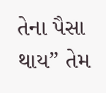તેના પૈસા થાય” તેમ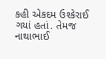કહી એકદમ ઉશ્કેરાઈ ગયાં હતાં. તેમજ નાથાભાઈ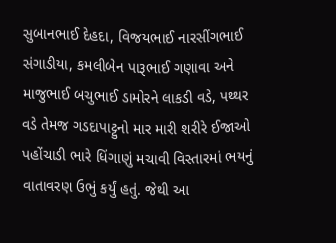સુબાનભાઈ દેહદા, વિજયભાઈ નારસીંગભાઈ સંગાડીયા, કમલીબેન પારૂભાઈ ગણાવા અને માજુભાઈ બચુભાઈ ડામોરને લાકડી વડે, પથ્થર વડે તેમજ ગડદાપાટ્ટુનો માર મારી શરીરે ઈજાઓ પહોંચાડી ભારે ધિંગાણું મચાવી વિસ્તારમાં ભયનું વાતાવરણ ઉભું કર્યું હતું. જેથી આ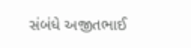સંબંધે અજીતભાઈ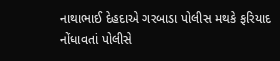નાથાભાઈ દેહદાએ ગરબાડા પોલીસ મથકે ફરિયાદ નોંધાવતાં પોલીસે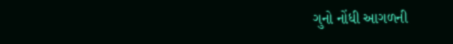ગુનો નોંધી આગળની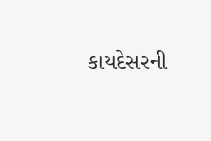કાયદેસરની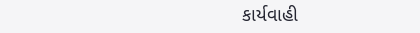કાર્યવાહી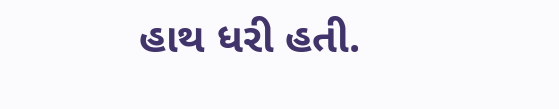હાથ ધરી હતી.